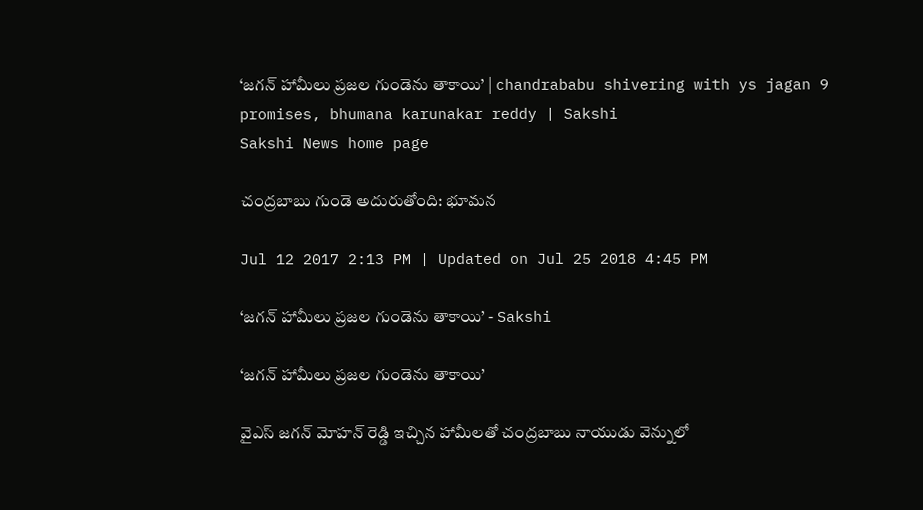‘జగన్‌ హామీలు ప్రజల గుండెను తాకాయి’ | chandrababu shivering with ys jagan 9 promises, bhumana karunakar reddy | Sakshi
Sakshi News home page

చంద్రబాబు గుండె అదురుతోంది: భూమన

Jul 12 2017 2:13 PM | Updated on Jul 25 2018 4:45 PM

‘జగన్‌ హామీలు ప్రజల గుండెను తాకాయి’ - Sakshi

‘జగన్‌ హామీలు ప్రజల గుండెను తాకాయి’

వైఎస్‌ జగన్‌ మోహన్‌ రెడ్డి ఇచ్చిన హామీలతో చంద్రబాబు నాయుడు వెన్నులో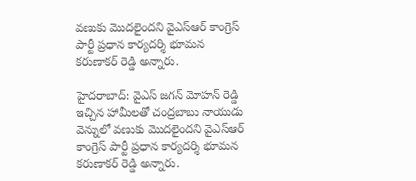వణుకు మొదలైందని వైఎస్‌ఆర్‌ కాంగ్రెస్‌ పార్టీ ప్రధాన కార్యదర్శి భూమన కరుణాకర్‌ రెడ్డి అన్నారు.

హైదరాబాద్‌: వైఎస్‌ జగన్‌ మోహన్‌ రెడ్డి ఇచ్చిన హామీలతో చంద్రబాబు నాయుడు వెన్నులో వణుకు మొదలైందని వైఎస్‌ఆర్‌ కాంగ్రెస్‌ పార్టీ ప్రధాన కార్యదర్శి భూమన కరుణాకర్‌ రెడ్డి అన్నారు.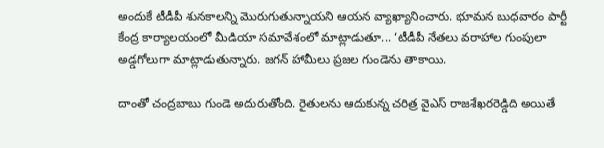అందుకే టీడీపీ శునకాలన్ని మొరుగుతున్నాయని ఆయన వ్యాఖ్యానించారు. భూమన బుధవారం పార్టీ కేంద్ర కార్యాలయంలో మీడియా సమావేశంలో మాట్లాడుతూ... ‘టీడీపీ నేతలు వరాహాల గుంపులా అడ్డగోలుగా మాట్లాడుతున్నారు. జగన్‌ హామీలు ప్రజల గుండెను తాకాయి.

దాంతో చంద్రబాబు గుండె అదురుతోంది. రైతులను ఆదుకున్న చరిత్ర వైఎస్‌ రాజశేఖరరెడ్డిది అయితే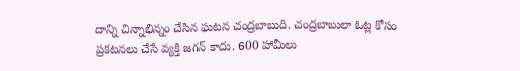దాన్ని చిన్నాభిన్నం చేసిన ఘటన చంద్రబాబుది. చంద్రబాబులా ఓట్ల కోసం ప్రకటనలు చేసే వ్యక్తి జగన్‌ కాదు. 600 హామీలు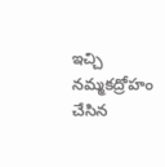ఇచ్చి నమ్మకద్రోహం చేసిన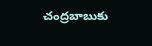చంద్రబాబుకు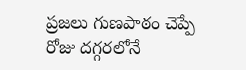ప్రజలు గుణపాఠం చెప్పే రోజు దగ్గరలోనే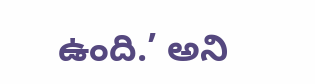ఉంది.’ అని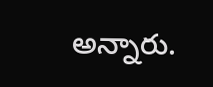అన్నారు.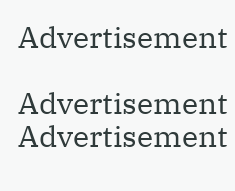Advertisement

Advertisement
Advertisement